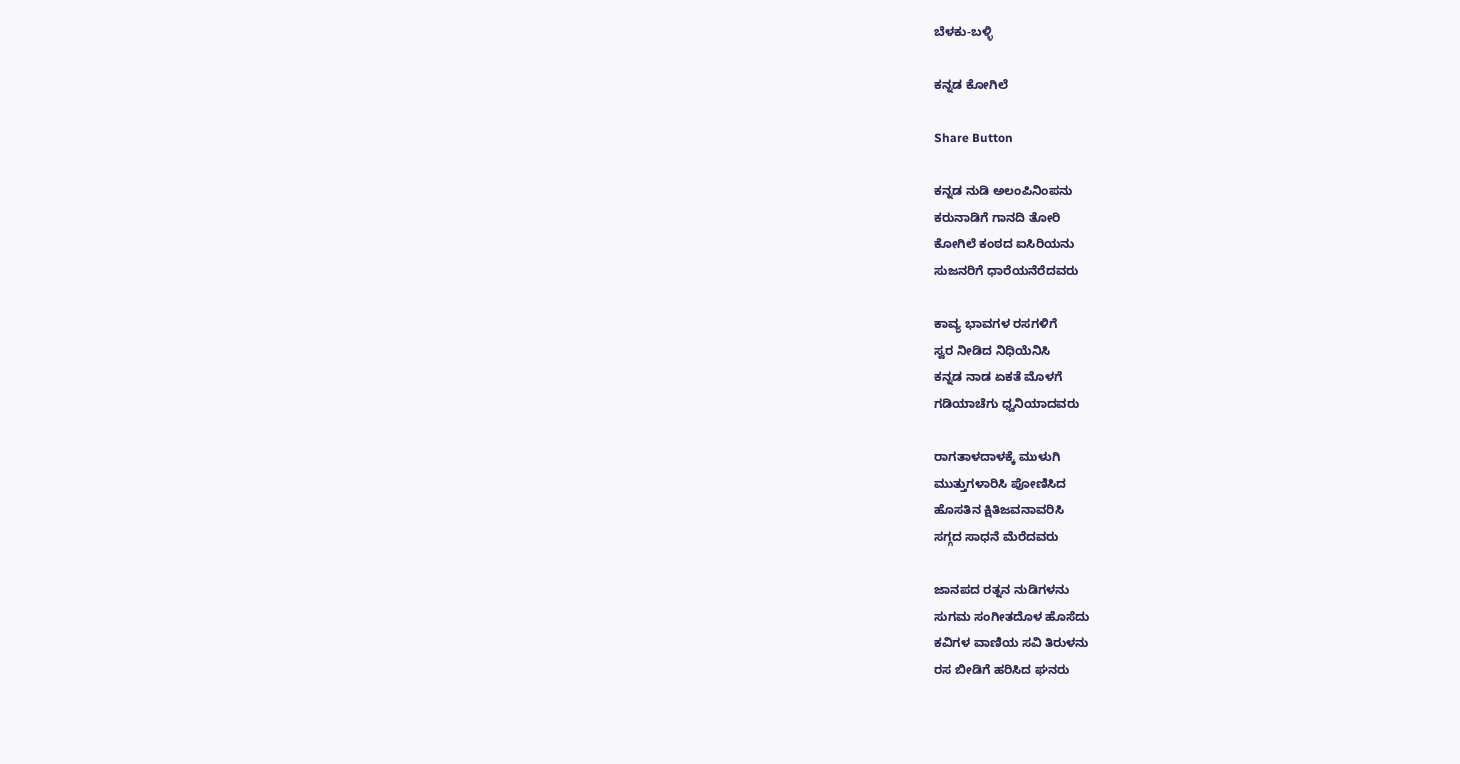ಬೆಳಕು-ಬಳ್ಳಿ

ಕನ್ನಡ ಕೋಗಿಲೆ

Share Button

ಕನ್ನಡ ನುಡಿ ಅಲಂಪಿನಿಂಪನು
ಕರುನಾಡಿಗೆ ಗಾನದಿ ತೋರಿ
ಕೋಗಿಲೆ ಕಂಠದ ಐಸಿರಿಯನು
ಸುಜನರಿಗೆ ಧಾರೆಯನೆರೆದವರು

ಕಾವ್ಯ ಭಾವಗಳ ರಸಗಳಿಗೆ
ಸ್ವರ ನೀಡಿದ ನಿಧಿಯೆನಿಸಿ
ಕನ್ನಡ ನಾಡ ಏಕತೆ ಮೊಳಗೆ
ಗಡಿಯಾಚೆಗು ಧ್ವನಿಯಾದವರು

ರಾಗತಾಳದಾಳಕ್ಕೆ ಮುಳುಗಿ
ಮುತ್ತುಗಳಾರಿಸಿ ಪೋಣಿಸಿದ
ಹೊಸತಿನ ಕ್ಷಿತಿಜವನಾವರಿಸಿ
ಸಗ್ಗದ ಸಾಧನೆ ಮೆರೆದವರು

ಜಾನಪದ ರತ್ನನ ನುಡಿಗಳನು
ಸುಗಮ ಸಂಗೀತದೊಳ ಹೊಸೆದು
ಕವಿಗಳ ವಾಣಿಯ ಸವಿ ತಿರುಳನು
ರಸ ಬೀಡಿಗೆ ಹರಿಸಿದ ಘನರು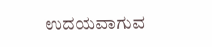ಉದಯವಾಗುವ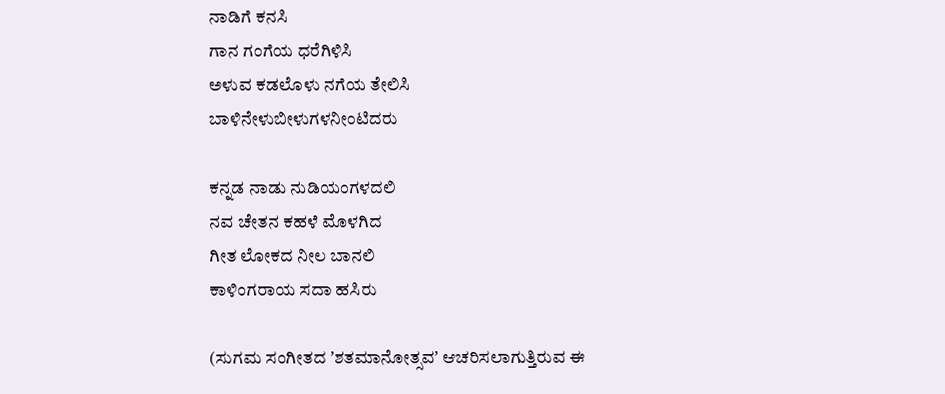ನಾಡಿಗೆ ಕನಸಿ
ಗಾನ ಗಂಗೆಯ ಧರೆಗಿಳಿಸಿ
ಅಳುವ ಕಡಲೊಳು ನಗೆಯ ತೇಲಿಸಿ
ಬಾಳಿನೇಳುಬೀಳುಗಳನೀಂಟಿದರು

ಕನ್ನಡ ನಾಡು ನುಡಿಯಂಗಳದಲಿ
ನವ ಚೇತನ ಕಹಳೆ ಮೊಳಗಿದ
ಗೀತ ಲೋಕದ ನೀಲ ಬಾನಲಿ
ಕಾಳಿಂಗರಾಯ ಸದಾ ಹಸಿರು

(ಸುಗಮ ಸಂಗೀತದ ʼಶತಮಾನೋತ್ಸವʼ ಆಚರಿಸಲಾಗುತ್ತಿರುವ ಈ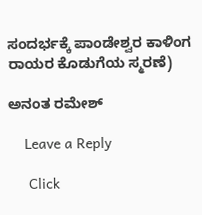ಸಂದರ್ಭಕ್ಕೆ ಪಾಂಡೇಶ್ವರ ಕಾಳಿಂಗ ರಾಯರ ಕೊಡುಗೆಯ ಸ್ಮರಣೆ)

ಅನಂತ ರಮೇಶ್

    Leave a Reply

     Click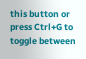this button or press Ctrl+G to toggle between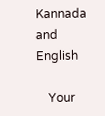Kannada and English

    Your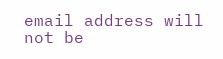email address will not be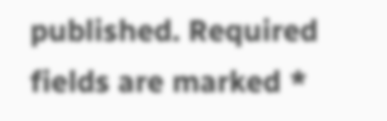published. Required fields are marked *